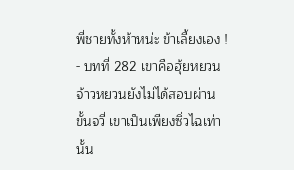พี่ชายทั้งห้าหน่ะ ข้าเลี้ยงเอง ! - บทที่ 282 เขาคือฮุ้ยหยวน
จ้าวหยวนยังไม่ได้สอบผ่านขั้นจวี่ เขาเป็นเพียงซิ่วไฉเท่านั้น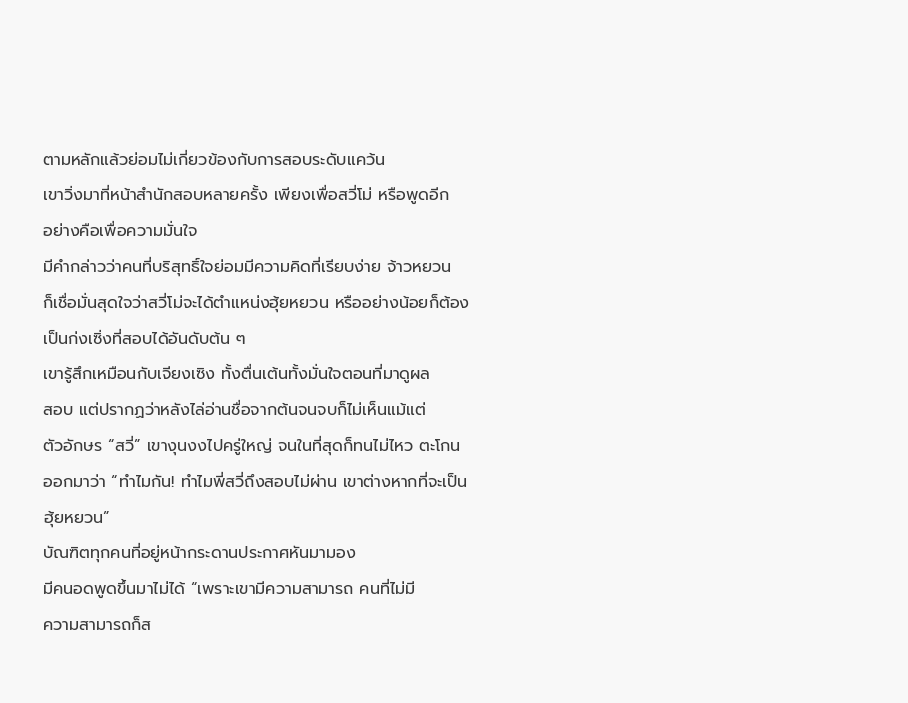ตามหลักแล้วย่อมไม่เกี่ยวข้องกับการสอบระดับแคว้น
เขาวิ่งมาที่หน้าสำนักสอบหลายครั้ง เพียงเพื่อสวี่โม่ หรือพูดอีก
อย่างคือเพื่อความมั่นใจ
มีคำกล่าวว่าคนที่บริสุทธิ์ใจย่อมมีความคิดที่เรียบง่าย จ้าวหยวน
ก็เชื่อมั่นสุดใจว่าสวี่โม่จะได้ตำแหน่งฮุ้ยหยวน หรืออย่างน้อยก็ต้อง
เป็นก่งเซิ่งที่สอบได้อันดับต้น ๆ
เขารู้สึกเหมือนกับเจียงเซิง ทั้งตื่นเต้นทั้งมั่นใจตอนที่มาดูผล
สอบ แต่ปรากฏว่าหลังไล่อ่านชื่อจากต้นจนจบก็ไม่เห็นแม้แต่
ตัวอักษร “สวี่” เขางุนงงไปครู่ใหญ่ จนในที่สุดก็ทนไม่ไหว ตะโกน
ออกมาว่า “ทำไมกัน! ทำไมพี่สวี่ถึงสอบไม่ผ่าน เขาต่างหากที่จะเป็น
ฮุ้ยหยวน”
บัณฑิตทุกคนที่อยู่หน้ากระดานประกาศหันมามอง
มีคนอดพูดขึ้นมาไม่ได้ “เพราะเขามีความสามารถ คนที่ไม่มี
ความสามารถก็ส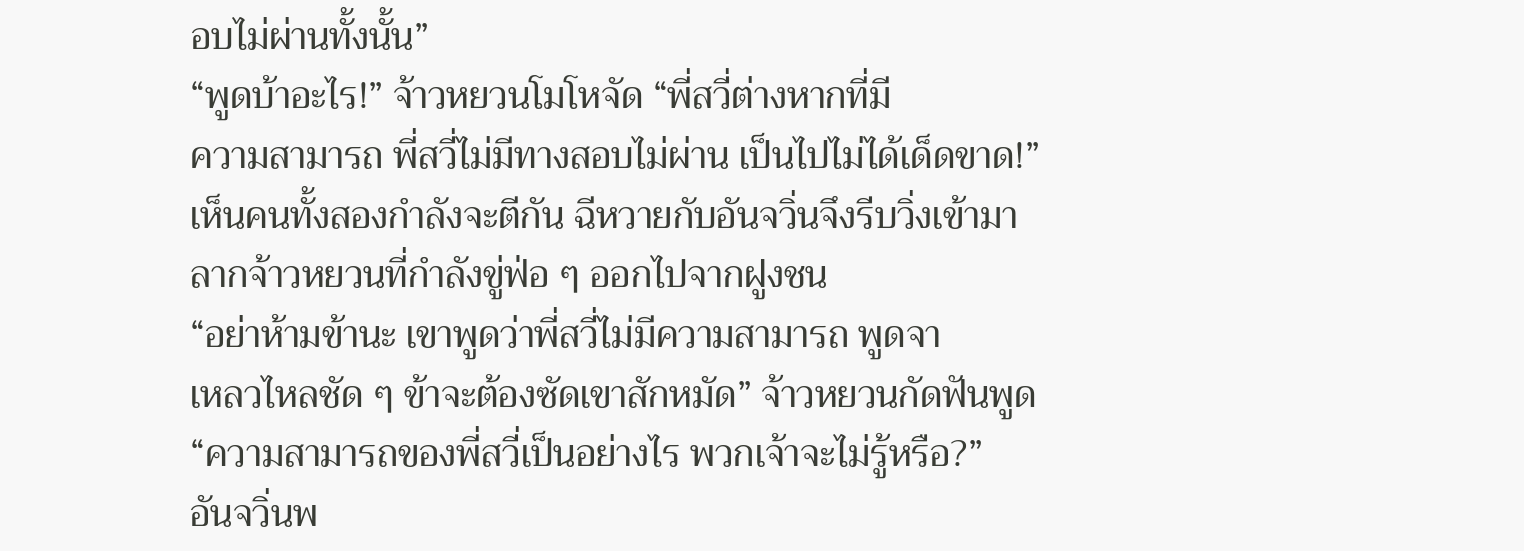อบไม่ผ่านทั้งนั้น”
“พูดบ้าอะไร!” จ้าวหยวนโมโหจัด “พี่สวี่ต่างหากที่มี
ความสามารถ พี่สวี่ไม่มีทางสอบไม่ผ่าน เป็นไปไม่ได้เด็ดขาด!”
เห็นคนทั้งสองกำลังจะตีกัน ฉีหวายกับอันจวิ่นจึงรีบวิ่งเข้ามา
ลากจ้าวหยวนที่กำลังขู่ฟ่อ ๆ ออกไปจากฝูงชน
“อย่าห้ามข้านะ เขาพูดว่าพี่สวี่ไม่มีความสามารถ พูดจา
เหลวไหลชัด ๆ ข้าจะต้องซัดเขาสักหมัด” จ้าวหยวนกัดฟันพูด
“ความสามารถของพี่สวี่เป็นอย่างไร พวกเจ้าจะไม่รู้หรือ?”
อันจวิ่นพ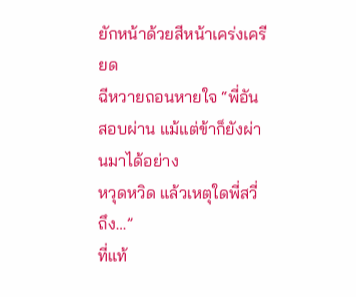ยักหน้าด้วยสีหน้าเคร่งเครียด
ฉีหวายถอนหายใจ “พี่อันสอบผ่าน แม้แต่ข้าก็ยังผ่านมาได้อย่าง
หวุดหวิด แล้วเหตุใดพี่สวี่ถึง…”
ที่แท้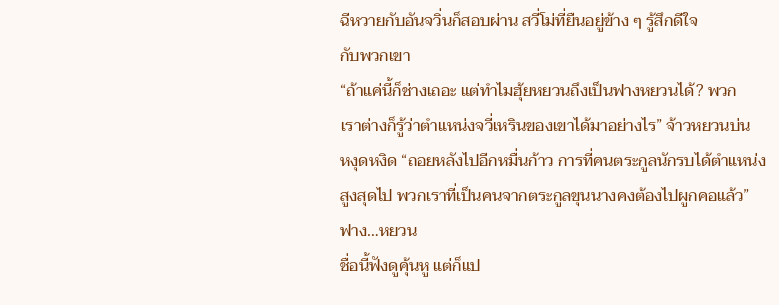ฉีหวายกับอันจวิ่นก็สอบผ่าน สวี่โม่ที่ยืนอยู่ข้าง ๆ รู้สึกดีใจ
กับพวกเขา
“ถ้าแค่นี้ก็ช่างเถอะ แต่ทำไมฮุ้ยหยวนถึงเป็นฟางหยวนได้? พวก
เราต่างก็รู้ว่าตำแหน่งจวี่เหรินของเขาได้มาอย่างไร” จ้าวหยวนบ่น
หงุดหงิด “ถอยหลังไปอีกหมื่นก้าว การที่คนตระกูลนักรบได้ตำแหน่ง
สูงสุดไป พวกเราที่เป็นคนจากตระกูลขุนนางคงต้องไปผูกคอแล้ว”
ฟาง…หยวน
ชื่อนี้ฟังดูคุ้นหู แต่ก็แป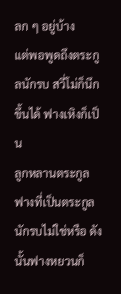ลก ๆ อยู่บ้าง
แต่พอพูดถึงตระกูลนักรบ สวี่โม่ก็นึกขึ้นได้ ฟางเหิงก็เป็น
ลูกหลานตระกูลฟางที่เป็นตระกูลนักรบไม่ใช่หรือ ดังนั้นฟางหยวนก็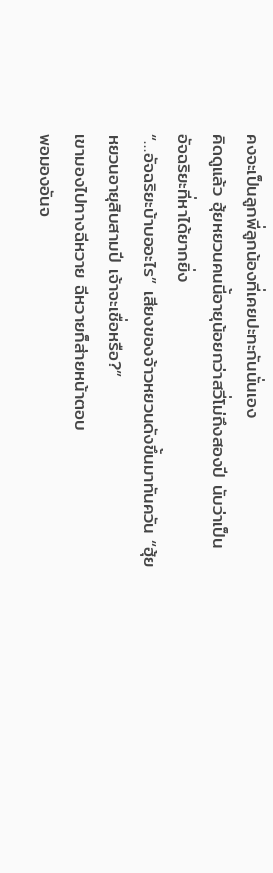คงจะเป็นลูกพี่ลูกน้องที่เคยปะทะกันนั่นเอง
คิดดูแล้ว ฮุ้ยหยวนคนนี้อายุน้อยกว่าสวี่โม่ถึงสองปี นับว่าเป็น
อัจฉริยะที่หาได้ยากยิ่ง
“…อัจฉริยะบ้าบออะไร” เสียงของจ้าวหยวนดังขึ้นมาทันควัน “ฮุ้ย
หยวนอายุสิบสามปี เจ้าจะเชื่อหรือ?”
เขามองไปทางฉีหวาย ฉีหวายก็ส่ายหน้าตอบ
พอมองอันจ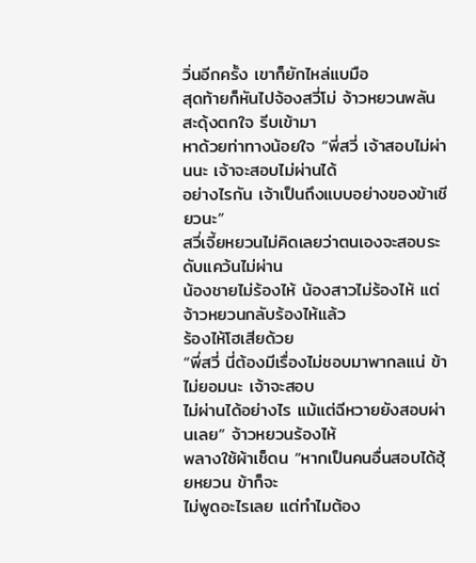วิ่นอีกครั้ง เขาก็ยักไหล่แบมือ
สุดท้ายก็หันไปจ้องสวี่โม่ จ้าวหยวนพลันสะดุ้งตกใจ รีบเข้ามา
หาด้วยท่าทางน้อยใจ “พี่สวี่ เจ้าสอบไม่ผ่านนะ เจ้าจะสอบไม่ผ่านได้
อย่างไรกัน เจ้าเป็นถึงแบบอย่างของข้าเชียวนะ”
สวี่เจี้ยหยวนไม่คิดเลยว่าตนเองจะสอบระดับแคว้นไม่ผ่าน
น้องชายไม่ร้องไห้ น้องสาวไม่ร้องไห้ แต่จ้าวหยวนกลับร้องไห้แล้ว
ร้องไห้โฮเสียด้วย
“พี่สวี่ นี่ต้องมีเรื่องไม่ชอบมาพากลแน่ ข้าไม่ยอมนะ เจ้าจะสอบ
ไม่ผ่านได้อย่างไร แม้แต่ฉีหวายยังสอบผ่านเลย” จ้าวหยวนร้องไห้
พลางใช้ผ้าเช็ดน “หากเป็นคนอื่นสอบได้ฮุ้ยหยวน ข้าก็จะ
ไม่พูดอะไรเลย แต่ทำไมต้อง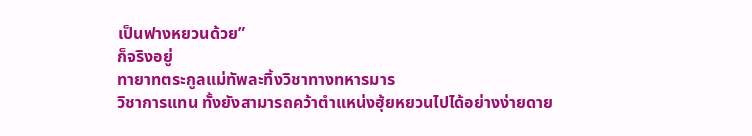เป็นฟางหยวนด้วย”
ก็จริงอยู่
ทายาทตระกูลแม่ทัพละทิ้งวิชาทางทหารมาร
วิชาการแทน ทั้งยังสามารถคว้าตำแหน่งฮุ้ยหยวนไปได้อย่างง่ายดาย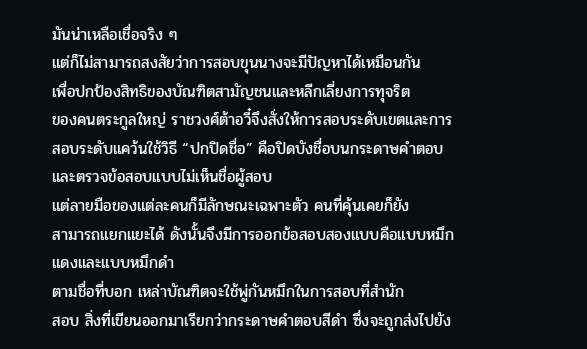มันน่าเหลือเชื่อจริง ๆ
แต่ก็ไม่สามารถสงสัยว่าการสอบขุนนางจะมีปัญหาได้เหมือนกัน
เพื่อปกป้องสิทธิของบัณฑิตสามัญชนและหลีกเลี่ยงการทุจริต
ของคนตระกูลใหญ่ ราชวงศ์ต้าอวี๋จึงสั่งให้การสอบระดับเขตและการ
สอบระดับแคว้นใช้วิธี “ปกปิดชื่อ” คือปิดบังชื่อบนกระดาษคำตอบ
และตรวจข้อสอบแบบไม่เห็นชื่อผู้สอบ
แต่ลายมือของแต่ละคนก็มีลักษณะเฉพาะตัว คนที่คุ้นเคยก็ยัง
สามารถแยกแยะได้ ดังนั้นจึงมีการออกข้อสอบสองแบบคือแบบหมึก
แดงและแบบหมึกดำ
ตามชื่อที่บอก เหล่าบัณฑิตจะใช้พู่กันหมึกในการสอบที่สำนัก
สอบ สิ่งที่เขียนออกมาเรียกว่ากระดาษคำตอบสีดำ ซึ่งจะถูกส่งไปยัง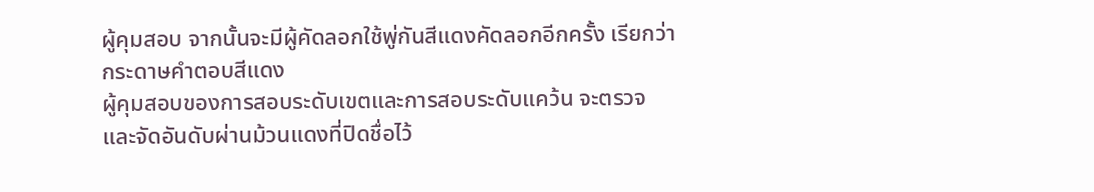ผู้คุมสอบ จากนั้นจะมีผู้คัดลอกใช้พู่กันสีแดงคัดลอกอีกครั้ง เรียกว่า
กระดาษคำตอบสีแดง
ผู้คุมสอบของการสอบระดับเขตและการสอบระดับแคว้น จะตรวจ
และจัดอันดับผ่านม้วนแดงที่ปิดชื่อไว้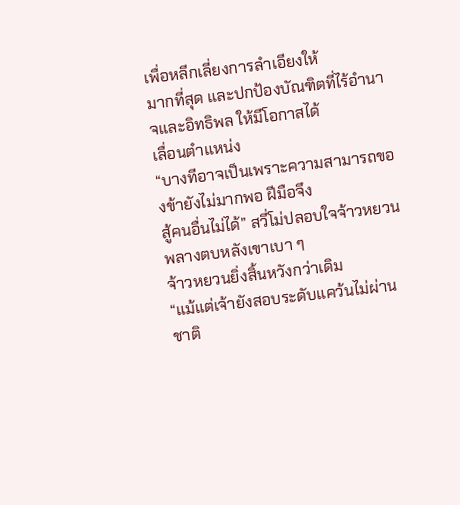เพื่อหลีกเลี่ยงการลำเอียงให้
มากที่สุด และปกป้องบัณฑิตที่ไร้อำนาจและอิทธิพล ให้มีโอกาสได้
เลื่อนตำแหน่ง
“บางทีอาจเป็นเพราะความสามารถของข้ายังไม่มากพอ ฝีมือจึง
สู้คนอื่นไม่ได้” สวี่โม่ปลอบใจจ้าวหยวน พลางตบหลังเขาเบา ๆ
จ้าวหยวนยิ่งสิ้นหวังกว่าเดิม
“แม้แต่เจ้ายังสอบระดับแคว้นไม่ผ่าน ชาติ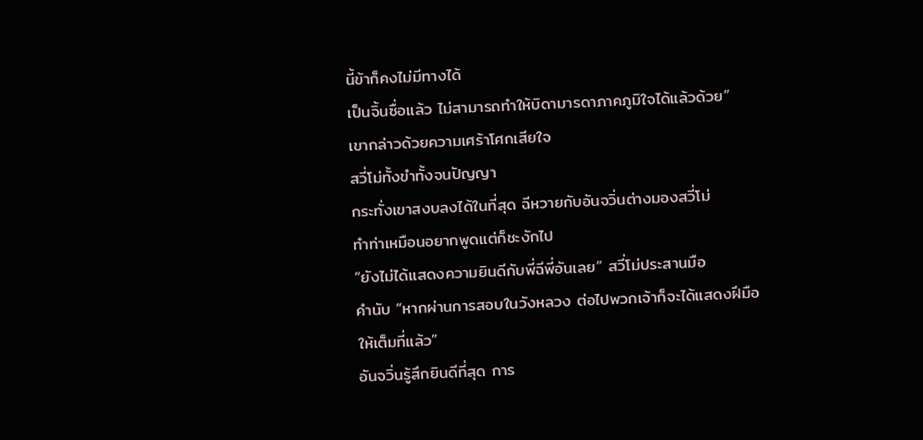นี้ข้าก็คงไม่มีทางได้
เป็นจิ้นซื่อแล้ว ไม่สามารถทำให้บิดามารดาภาคภูมิใจได้แล้วด้วย”
เขากล่าวด้วยความเศร้าโศกเสียใจ
สวี่โม่ทั้งขำทั้งจนปัญญา
กระทั่งเขาสงบลงได้ในที่สุด ฉีหวายกับอันจวิ่นต่างมองสวี่โม่
ทำท่าเหมือนอยากพูดแต่ก็ชะงักไป
“ยังไม่ได้แสดงความยินดีกับพี่ฉีพี่อันเลย” สวี่โม่ประสานมือ
คำนับ “หากผ่านการสอบในวังหลวง ต่อไปพวกเจ้าก็จะได้แสดงฝีมือ
ให้เต็มที่แล้ว”
อันจวิ่นรู้สึกยินดีที่สุด การ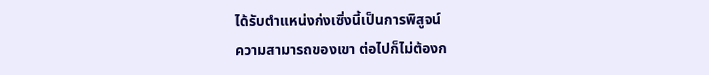ได้รับตำแหน่งก่งเซิ่งนี้เป็นการพิสูจน์
ความสามารถของเขา ต่อไปก็ไม่ต้องก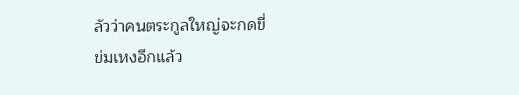ลัวว่าคนตระกูลใหญ่จะกดขี่
ข่มเหงอีกแล้ว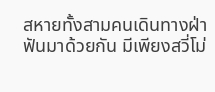สหายทั้งสามคนเดินทางฝ่าฟันมาด้วยกัน มีเพียงสวี่โม่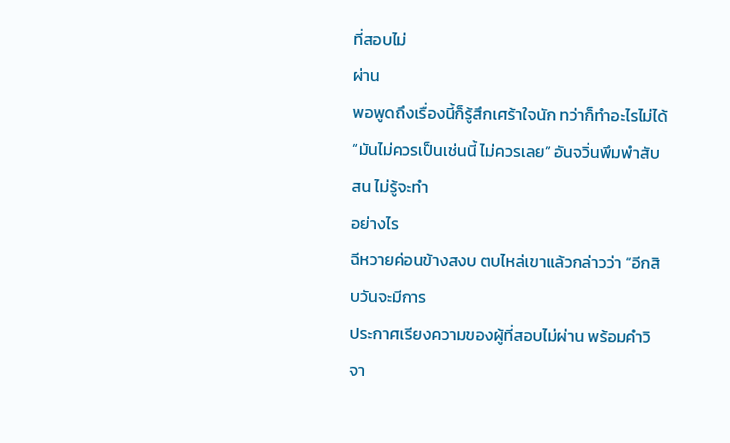ที่สอบไม่
ผ่าน
พอพูดถึงเรื่องนี้ก็รู้สึกเศร้าใจนัก ทว่าก็ทำอะไรไม่ได้
“มันไม่ควรเป็นเช่นนี้ ไม่ควรเลย” อันจวิ่นพึมพำสับสน ไม่รู้จะทำ
อย่างไร
ฉีหวายค่อนข้างสงบ ตบไหล่เขาแล้วกล่าวว่า “อีกสิบวันจะมีการ
ประกาศเรียงความของผู้ที่สอบไม่ผ่าน พร้อมคำวิจา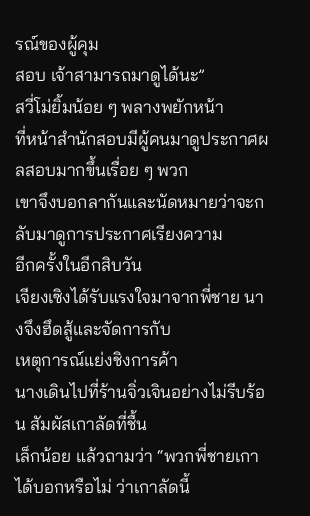รณ์ของผู้คุม
สอบ เจ้าสามารถมาดูได้นะ”
สวี่โม่ยิ้มน้อย ๆ พลางพยักหน้า
ที่หน้าสำนักสอบมีผู้คนมาดูประกาศผลสอบมากขึ้นเรื่อย ๆ พวก
เขาจึงบอกลากันและนัดหมายว่าจะกลับมาดูการประกาศเรียงความ
อีกครั้งในอีกสิบวัน
เจียงเซิงได้รับแรงใจมาจากพี่ชาย นางจึงฮึดสู้และจัดการกับ
เหตุการณ์แย่งชิงการค้า
นางเดินไปที่ร้านจิ่วเจินอย่างไม่รีบร้อน สัมผัสเกาลัดที่ชื้น
เล็กน้อย แล้วถามว่า “พวกพี่ชายเกาได้บอกหรือไม่ ว่าเกาลัดนี้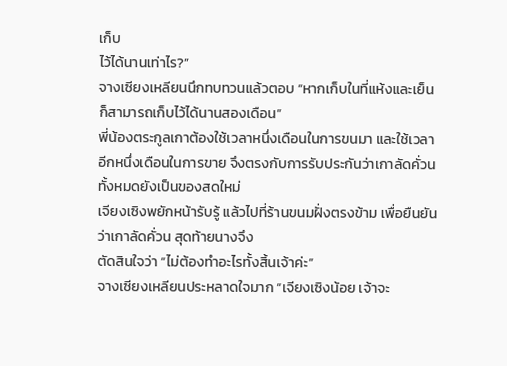เก็บ
ไว้ได้นานเท่าไร?”
จางเซียงเหลียนนึกทบทวนแล้วตอบ “หากเก็บในที่แห้งและเย็น
ก็สามารถเก็บไว้ได้นานสองเดือน”
พี่น้องตระกูลเกาต้องใช้เวลาหนึ่งเดือนในการขนมา และใช้เวลา
อีกหนึ่งเดือนในการขาย จึงตรงกับการรับประกันว่าเกาลัดคั่วน
ทั้งหมดยังเป็นของสดใหม่
เจียงเซิงพยักหน้ารับรู้ แล้วไปที่ร้านขนมฝั่งตรงข้าม เพื่อยืนยัน
ว่าเกาลัดคั่วน สุดท้ายนางจึง
ตัดสินใจว่า “ไม่ต้องทำอะไรทั้งสิ้นเจ้าค่ะ”
จางเซียงเหลียนประหลาดใจมาก “เจียงเซิงน้อย เจ้าจะ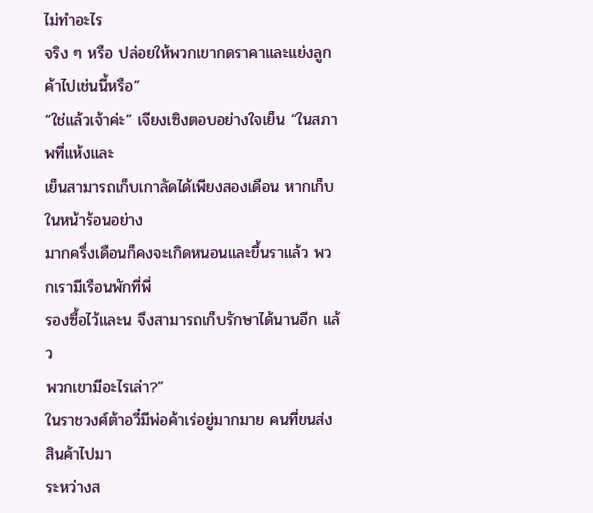ไม่ทำอะไร
จริง ๆ หรือ ปล่อยให้พวกเขากดราคาและแย่งลูกค้าไปเช่นนี้หรือ”
“ใช่แล้วเจ้าค่ะ” เจียงเซิงตอบอย่างใจเย็น “ในสภาพที่แห้งและ
เย็นสามารถเก็บเกาลัดได้เพียงสองเดือน หากเก็บในหน้าร้อนอย่าง
มากครึ่งเดือนก็คงจะเกิดหนอนและขึ้นราแล้ว พวกเรามีเรือนพักที่พี่
รองซื้อไว้และน จึงสามารถเก็บรักษาได้นานอีก แล้ว
พวกเขามีอะไรเล่า?”
ในราชวงศ์ต้าอวี๋มีพ่อค้าเร่อยู่มากมาย คนที่ขนส่งสินค้าไปมา
ระหว่างส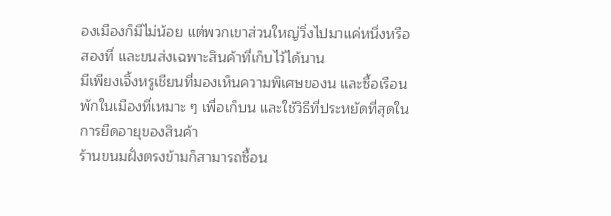องเมืองก็มีไม่น้อย แต่พวกเขาส่วนใหญ่วิ่งไปมาแค่หนึ่งหรือ
สองที่ และขนส่งเฉพาะสินค้าที่เก็บไว้ได้นาน
มีเพียงเจิ้งหรูเชียนที่มองเห็นความพิเศษของน และซื้อเรือน
พักในเมืองที่เหมาะ ๆ เพื่อเก็บน และใช้วิธีที่ประหยัดที่สุดใน
การยืดอายุของสินค้า
ร้านขนมฝั่งตรงข้ามก็สามารถซื้อน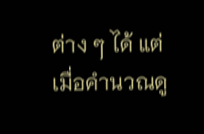ต่าง ๆ ได้ แต่
เมื่อคำนวณดู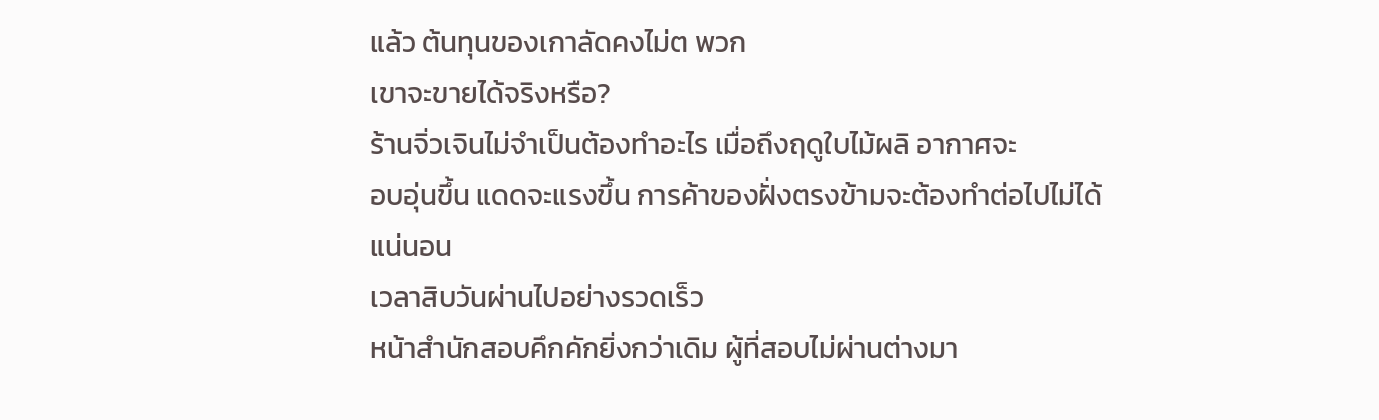แล้ว ต้นทุนของเกาลัดคงไม่ต พวก
เขาจะขายได้จริงหรือ?
ร้านจิ่วเจินไม่จำเป็นต้องทำอะไร เมื่อถึงฤดูใบไม้ผลิ อากาศจะ
อบอุ่นขึ้น แดดจะแรงขึ้น การค้าของฝั่งตรงข้ามจะต้องทำต่อไปไม่ได้
แน่นอน
เวลาสิบวันผ่านไปอย่างรวดเร็ว
หน้าสำนักสอบคึกคักยิ่งกว่าเดิม ผู้ที่สอบไม่ผ่านต่างมา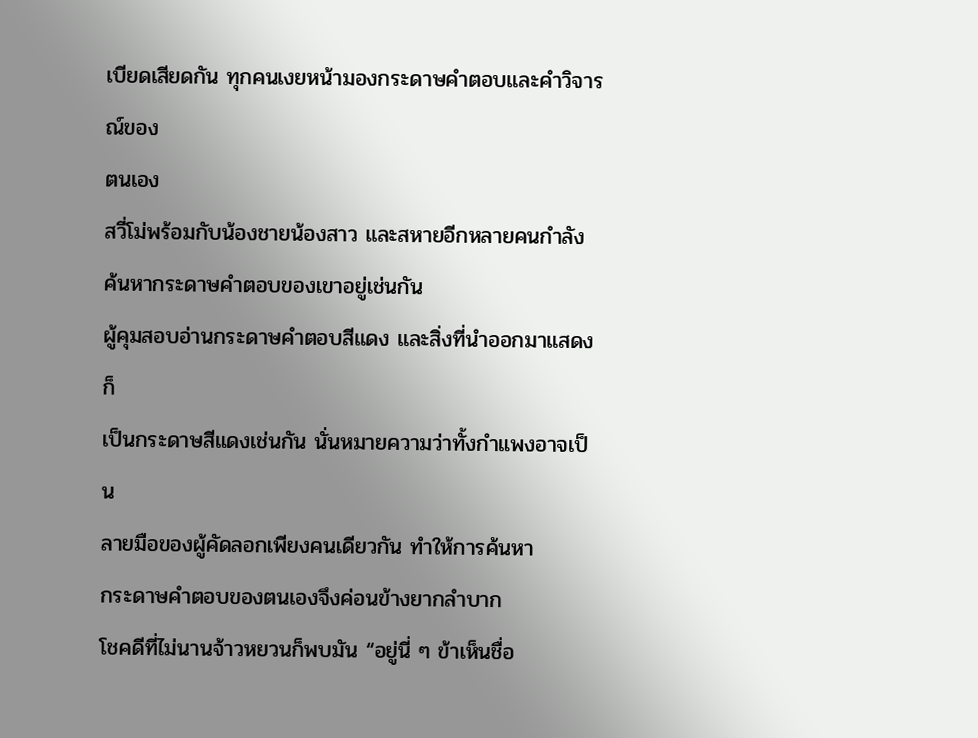เบียดเสียดกัน ทุกคนเงยหน้ามองกระดาษคำตอบและคำวิจารณ์ของ
ตนเอง
สวี่โม่พร้อมกับน้องชายน้องสาว และสหายอีกหลายคนกำลัง
ค้นหากระดาษคำตอบของเขาอยู่เช่นกัน
ผู้คุมสอบอ่านกระดาษคำตอบสีแดง และสิ่งที่นำออกมาแสดงก็
เป็นกระดาษสีแดงเช่นกัน นั่นหมายความว่าทั้งกำแพงอาจเป็น
ลายมือของผู้คัดลอกเพียงคนเดียวกัน ทำให้การค้นหา
กระดาษคำตอบของตนเองจึงค่อนข้างยากลำบาก
โชคดีที่ไม่นานจ้าวหยวนก็พบมัน “อยู่นี่ ๆ ข้าเห็นชื่อ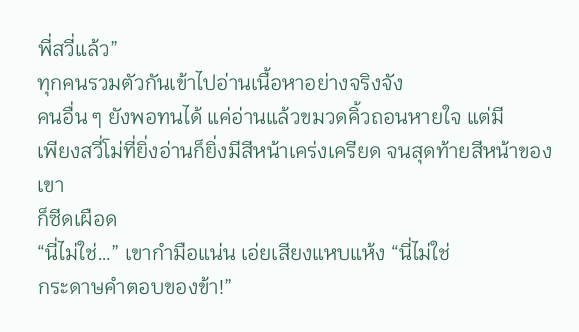พี่สวี่แล้ว”
ทุกคนรวมตัวกันเข้าไปอ่านเนื้อหาอย่างจริงจัง
คนอื่น ๆ ยังพอทนได้ แค่อ่านแล้วขมวดคิ้วถอนหายใจ แต่มี
เพียงสวี่โม่ที่ยิ่งอ่านก็ยิ่งมีสีหน้าเคร่งเครียด จนสุดท้ายสีหน้าของเขา
ก็ซีดเผือด
“นี่ไม่ใช่…” เขากำมือแน่น เอ่ยเสียงแหบแห้ง “นี่ไม่ใช่
กระดาษคำตอบของข้า!”